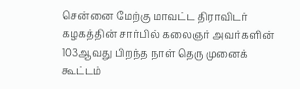சென்னை மேற்கு மாவட்ட திராவிடர் கழகத்தின் சார்பில் கலைஞர் அவர்களின் 103ஆவது பிறந்த நாள் தெரு முனைக் கூட்டம்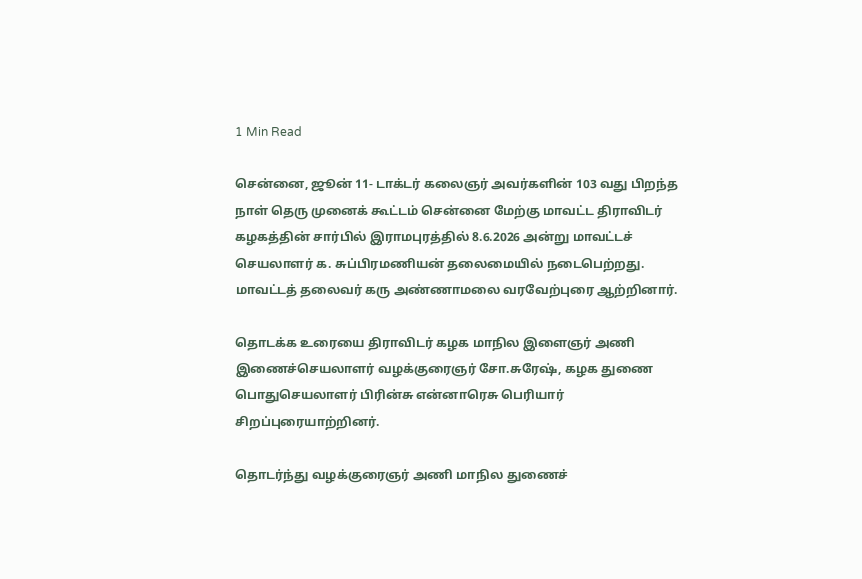1 Min Read

சென்னை, ஜூன் 11- டாக்டர் கலைஞர் அவர்களின் 103 வது பிறந்த நாள் தெரு முனைக் கூட்டம் சென்னை மேற்கு மாவட்ட திராவிடர் கழகத்தின் சார்பில் இராமபுரத்தில் 8.6.2026 அன்று மாவட்டச் செயலாளர் க. சுப்பிரமணியன் தலைமையில் நடைபெற்றது. மாவட்டத் தலைவர் கரு அண்ணாமலை வரவேற்புரை ஆற்றினார்.

தொடக்க உரையை திராவிடர் கழக மாநில இளைஞர் அணி இணைச்செயலாளர் வழக்குரைஞர் சோ.சுரேஷ், கழக துணை பொதுசெயலாளர் பிரின்சு என்னாரெசு பெரியார் சிறப்புரையாற்றினர்.

தொடர்ந்து வழக்குரைஞர் அணி மாநில துணைச்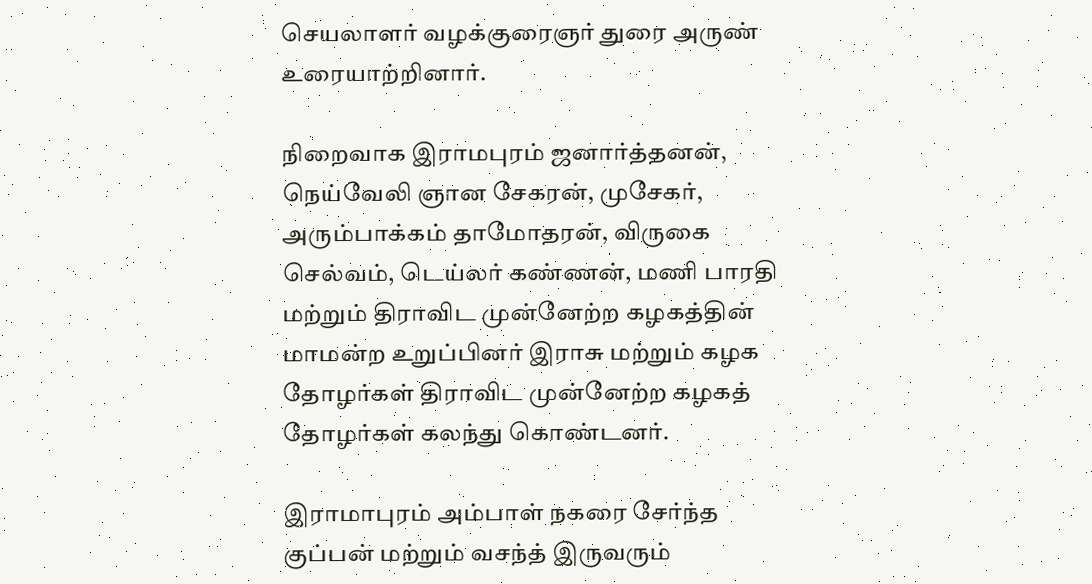செயலாளர் வழக்குரைஞர் துரை அருண் உரையாற்றினார்.

நிறைவாக இராமபுரம் ஜனார்த்தனன், நெய்வேலி ஞான சேகரன், முசேகர், அரும்பாக்கம் தாமோதரன், விருகை செல்வம், டெய்லர் கண்ணன், மணி பாரதி மற்றும் திராவிட முன்னேற்ற கழகத்தின் மாமன்ற உறுப்பினர் இராசு மற்றும் கழக தோழர்கள் திராவிட முன்னேற்ற கழகத் தோழர்கள் கலந்து கொண்டனர்.

இராமாபுரம் அம்பாள் நகரை சேர்ந்த குப்பன் மற்றும் வசந்த் இருவரும்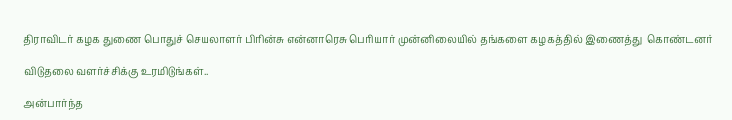திராவிடர் கழக துணை பொதுச் செயலாளர் பிரின்சு என்னாரெசு பெரியார் முன்னிலையில் தங்களை கழகத்தில் இணைத்து  கொண்டனர்

விடுதலை வளர்ச்சிக்கு உரமிடுங்கள்..

அன்பார்ந்த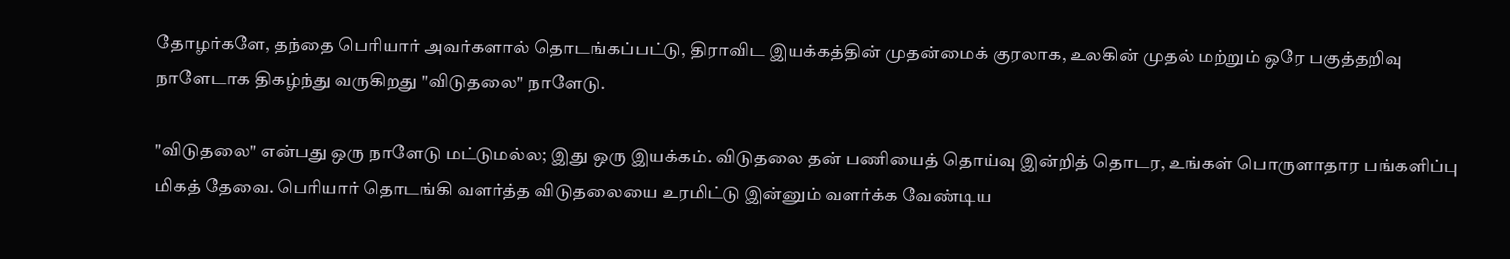தோழர்களே, தந்தை பெரியார் அவர்களால் தொடங்கப்பட்டு, திராவிட இயக்கத்தின் முதன்மைக் குரலாக, உலகின் முதல் மற்றும் ஒரே பகுத்தறிவு நாளேடாக திகழ்ந்து வருகிறது "விடுதலை" நாளேடு.

"விடுதலை" என்பது ஒரு நாளேடு மட்டுமல்ல; இது ஒரு இயக்கம். விடுதலை தன் பணியைத் தொய்வு இன்றித் தொடர, உங்கள் பொருளாதார பங்களிப்பு மிகத் தேவை. பெரியார் தொடங்கி வளர்த்த விடுதலையை உரமிட்டு இன்னும் வளர்க்க வேண்டிய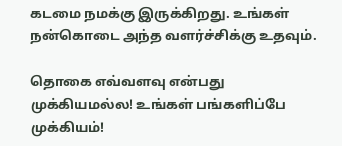கடமை நமக்கு இருக்கிறது. உங்கள் நன்கொடை அந்த வளர்ச்சிக்கு உதவும்.

தொகை எவ்வளவு என்பது முக்கியமல்ல! உங்கள் பங்களிப்பே முக்கியம்!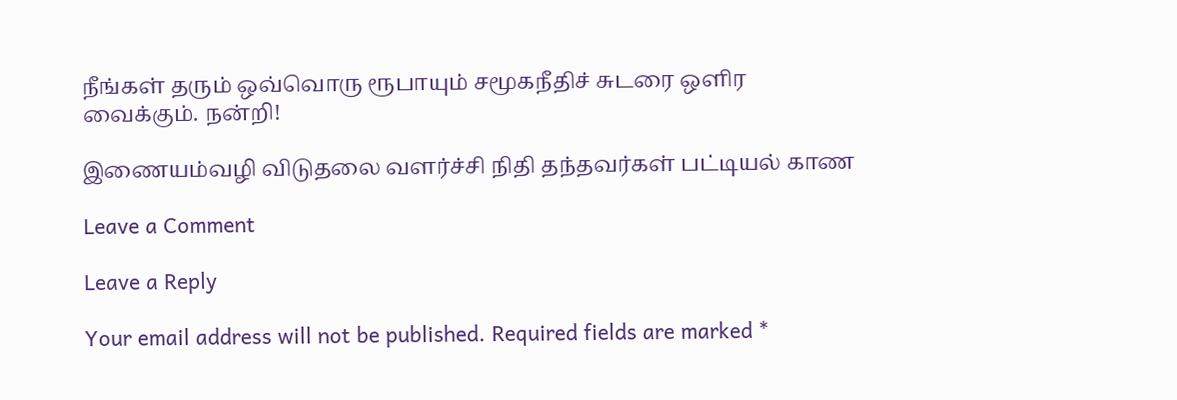நீங்கள் தரும் ஒவ்வொரு ரூபாயும் சமூகநீதிச் சுடரை ஒளிர வைக்கும். நன்றி!

இணையம்வழி விடுதலை வளர்ச்சி நிதி தந்தவர்கள் பட்டியல் காண

Leave a Comment

Leave a Reply

Your email address will not be published. Required fields are marked *